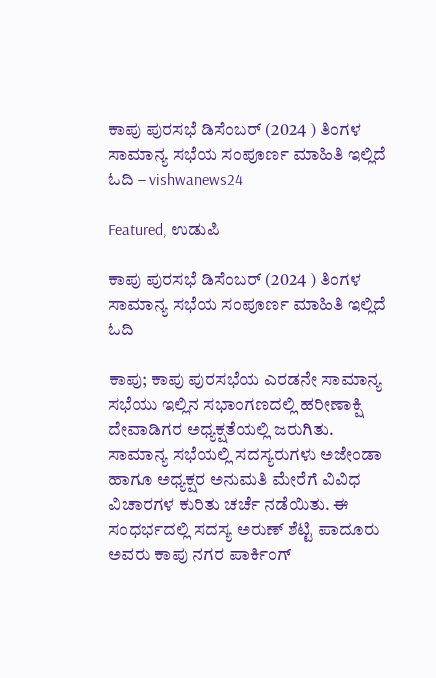ಕಾಪು ಪುರಸಭೆ ಡಿಸೆಂಬರ್ (2024 ) ತಿಂಗಳ ಸಾಮಾನ್ಯ ಸಭೆಯ ಸಂಪೂರ್ಣ ಮಾಹಿತಿ ಇಲ್ಲಿದೆ ಓದಿ – vishwanews24

Featured, ಉಡುಪಿ

ಕಾಪು ಪುರಸಭೆ ಡಿಸೆಂಬರ್ (2024 ) ತಿಂಗಳ ಸಾಮಾನ್ಯ ಸಭೆಯ ಸಂಪೂರ್ಣ ಮಾಹಿತಿ ಇಲ್ಲಿದೆ ಓದಿ

ಕಾಪು; ಕಾಪು ಪುರಸಭೆಯ ಎರಡನೇ ಸಾಮಾನ್ಯ ಸಭೆಯು ಇಲ್ಲಿನ ಸಭಾಂಗಣದಲ್ಲಿ ಹರೀಣಾಕ್ಷಿ ದೇವಾಡಿಗರ ಅಧ್ಯಕ್ಷತೆಯಲ್ಲಿ ಜರುಗಿತು.
ಸಾಮಾನ್ಯ ಸಭೆಯಲ್ಲಿ ಸದಸ್ಯರುಗಳು ಅಜೇಂಡಾ ಹಾಗೂ ಅಧ್ಯಕ್ಷರ ಅನುಮತಿ ಮೇರೆಗೆ ವಿವಿಧ ವಿಚಾರಗಳ ಕುರಿತು ಚರ್ಚೆ ನಡೆಯಿತು. ಈ ಸಂಧರ್ಭದಲ್ಲಿ ಸದಸ್ಯ ಅರುಣ್ ಶೆಟ್ಟಿ ಪಾದೂರು ಅವರು ಕಾಪು ನಗರ ಪಾರ್ಕಿಂಗ್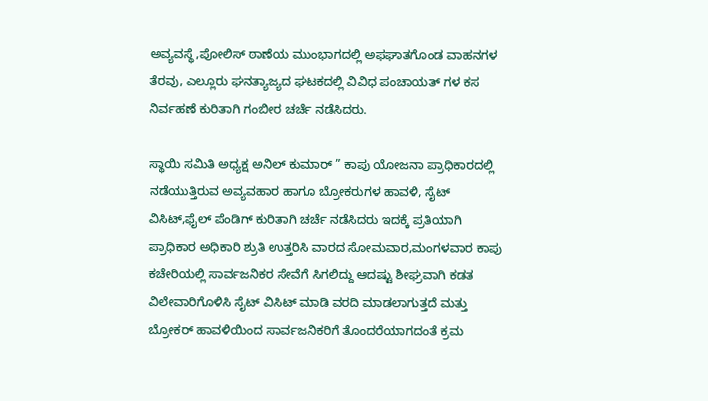ಅವ್ಯವಸ್ಥೆ,ಪೋಲಿಸ್ ಠಾಣೆಯ ಮುಂಭಾಗದಲ್ಲಿ ಅಫಘಾತಗೊಂಡ ವಾಹನಗಳ ತೆರವು, ಎಲ್ಲೂರು ಘನತ್ಯಾಜ್ಯದ ಘಟಕದಲ್ಲಿ ವಿವಿಧ ಪಂಚಾಯತ್ ಗಳ ಕಸ ನಿರ್ವಹಣೆ ಕುರಿತಾಗಿ ಗಂಬೀರ ಚರ್ಚೆ ನಡೆಸಿದರು.

ಸ್ಥಾಯಿ ಸಮಿತಿ ಅಧ್ಯಕ್ಷ ಅನಿಲ್ ಕುಮಾರ್ ” ಕಾಪು ಯೋಜನಾ ಪ್ರಾಧಿಕಾರದಲ್ಲಿ ನಡೆಯುತ್ತಿರುವ ಅವ್ಯವಹಾರ ಹಾಗೂ ಬ್ರೋಕರುಗಳ ಹಾವಳಿ, ಸೈಟ್ ವಿಸಿಟ್,ಫೈಲ್ ಪೆಂಡಿಗ್ ಕುರಿತಾಗಿ ಚರ್ಚೆ ನಡೆಸಿದರು ಇದಕ್ಕೆ ಪ್ರತಿಯಾಗಿ ಪ್ರಾಧಿಕಾರ ಅಧಿಕಾರಿ ಶ್ರುತಿ ಉತ್ತರಿಸಿ ವಾರದ ಸೋಮವಾರ,ಮಂಗಳವಾರ ಕಾಪು ಕಚೇರಿಯಲ್ಲಿ ಸಾರ್ವಜನಿಕರ ಸೇವೆಗೆ ಸಿಗಲಿದ್ದು ಆದಷ್ಟು ಶೀಘ್ರವಾಗಿ ಕಡತ ವಿಲೇವಾರಿಗೊಳಿಸಿ ಸೈಟ್ ವಿಸಿಟ್ ಮಾಡಿ ವರದಿ ಮಾಡಲಾಗುತ್ತದೆ ಮತ್ತು ಬ್ರೋಕರ್ ಹಾವಳಿಯಿಂದ ಸಾರ್ವಜನಿಕರಿಗೆ ತೊಂದರೆಯಾಗದಂತೆ ಕ್ರಮ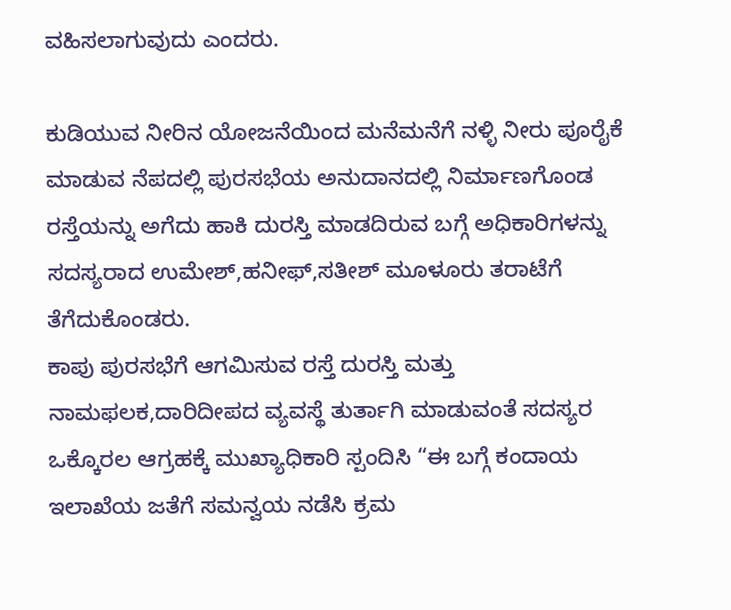ವಹಿಸಲಾಗುವುದು ಎಂದರು.

ಕುಡಿಯುವ ನೀರಿನ ಯೋಜನೆಯಿಂದ ಮನೆಮನೆಗೆ ನಳ್ಳಿ ನೀರು ಪೂರೈಕೆ ಮಾಡುವ ನೆಪದಲ್ಲಿ ಪುರಸಭೆಯ ಅನುದಾನದಲ್ಲಿ ನಿರ್ಮಾಣಗೊಂಡ ರಸ್ತೆಯನ್ನು ಅಗೆದು ಹಾಕಿ ದುರಸ್ತಿ ಮಾಡದಿರುವ ಬಗ್ಗೆ ಅಧಿಕಾರಿಗಳನ್ನು ಸದಸ್ಯರಾದ ಉಮೇಶ್,ಹನೀಫ್,ಸತೀಶ್ ಮೂಳೂರು ತರಾಟೆಗೆ ತೆಗೆದುಕೊಂಡರು.
ಕಾಪು ಪುರಸಭೆಗೆ ಆಗಮಿಸುವ ರಸ್ತೆ ದುರಸ್ತಿ ಮತ್ತು ನಾಮಫಲಕ,ದಾರಿದೀಪದ ವ್ಯವಸ್ಥೆ ತುರ್ತಾಗಿ ಮಾಡುವಂತೆ ಸದಸ್ಯರ ಒಕ್ಕೊರಲ ಆಗ್ರಹಕ್ಕೆ ಮುಖ್ಯಾಧಿಕಾರಿ ಸ್ಪಂದಿಸಿ “ಈ ಬಗ್ಗೆ ಕಂದಾಯ ಇಲಾಖೆಯ ಜತೆಗೆ ಸಮನ್ವಯ ನಡೆಸಿ ಕ್ರಮ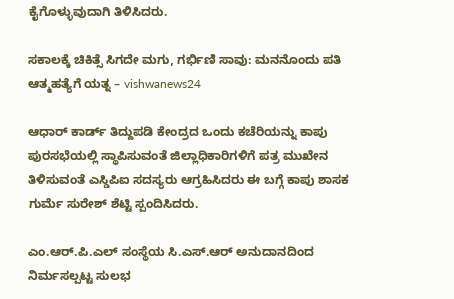ಕೈಗೊಳ್ಳುವುದಾಗಿ ತಿಳಿಸಿದರು.

ಸಕಾಲಕ್ಕೆ ಚಿಕಿತ್ಸೆ ಸಿಗದೇ ಮಗು, ಗರ್ಭಿಣಿ ಸಾವು: ಮನನೊಂದು ಪತಿ ಆತ್ಮಹತ್ಯೆಗೆ ಯತ್ನ – vishwanews24

ಆಧಾರ್ ಕಾರ್ಡ್ ತಿದ್ದುಪಡಿ ಕೇಂದ್ರದ ಒಂದು ಕಚೆರಿಯನ್ನು ಕಾಪು ಪುರಸಭೆಯಲ್ಲಿ ಸ್ಥಾಪಿಸುವಂತೆ ಜಿಲ್ಲಾಧಿಕಾರಿಗಳಿಗೆ ಪತ್ರ ಮುಖೇನ ತಿಳಿಸುವಂತೆ ಎಸ್ಡಿಪಿಐ ಸದಸ್ಯರು ಆಗ್ರಹಿಸಿದರು ಈ ಬಗ್ಗೆ ಕಾಪು ಶಾಸಕ ಗುರ್ಮೆ ಸುರೇಶ್ ಶೆಟ್ಟಿ ಸ್ಪಂದಿಸಿದರು.

ಎಂ.ಆರ್.ಪಿ.ಎಲ್ ಸಂಸ್ಥೆಯ ಸಿ.ಎಸ್.ಆರ್ ಅನುದಾನದಿಂದ ನಿರ್ಮಸಲ್ಪಟ್ಟ ಸುಲಭ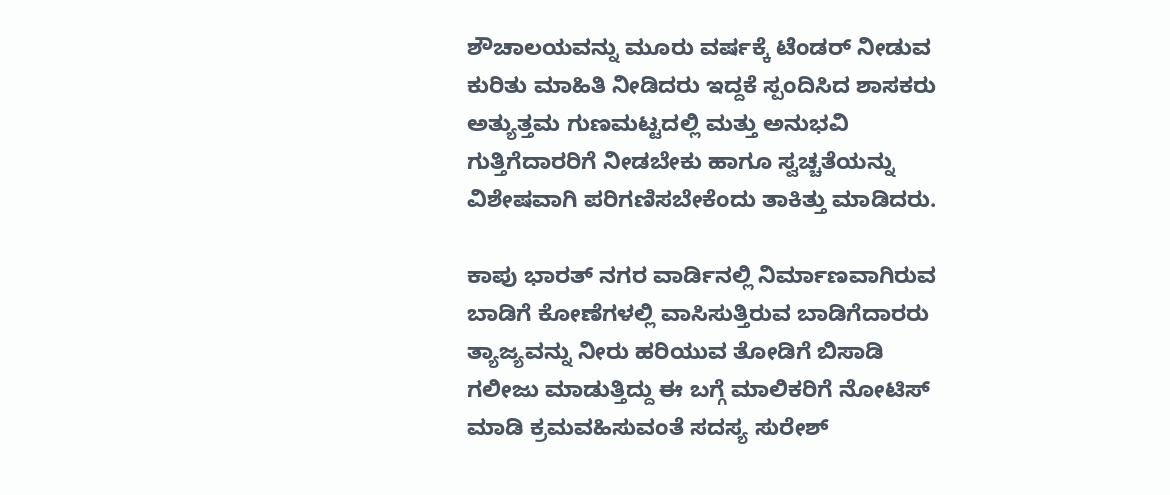ಶೌಚಾಲಯವನ್ನು ಮೂರು ವರ್ಷಕ್ಕೆ ಟೆಂಡರ್ ನೀಡುವ ಕುರಿತು ಮಾಹಿತಿ ನೀಡಿದರು ಇದ್ದಕೆ ಸ್ಪಂದಿಸಿದ ಶಾಸಕರು ಅತ್ಯುತ್ತಮ ಗುಣಮಟ್ಟದಲ್ಲಿ ಮತ್ತು ಅನುಭವಿ ಗುತ್ತಿಗೆದಾರರಿಗೆ ನೀಡಬೇಕು ಹಾಗೂ ಸ್ವಚ್ಚತೆಯನ್ನು ವಿಶೇಷವಾಗಿ ಪರಿಗಣಿಸಬೇಕೆಂದು ತಾಕಿತ್ತು ಮಾಡಿದರು.

ಕಾಪು ಭಾರತ್ ನಗರ ವಾರ್ಡಿನಲ್ಲಿ ನಿರ್ಮಾಣವಾಗಿರುವ ಬಾಡಿಗೆ ಕೋಣೆಗಳಲ್ಲಿ ವಾಸಿಸುತ್ತಿರುವ ಬಾಡಿಗೆದಾರರು ತ್ಯಾಜ್ಯವನ್ನು ನೀರು ಹರಿಯುವ ತೋಡಿಗೆ ಬಿಸಾಡಿ ಗಲೀಜು ಮಾಡುತ್ತಿದ್ದು ಈ ಬಗ್ಗೆ ಮಾಲಿಕರಿಗೆ ನೋಟಿಸ್ ಮಾಡಿ ಕ್ರಮವಹಿಸುವಂತೆ ಸದಸ್ಯ ಸುರೇಶ್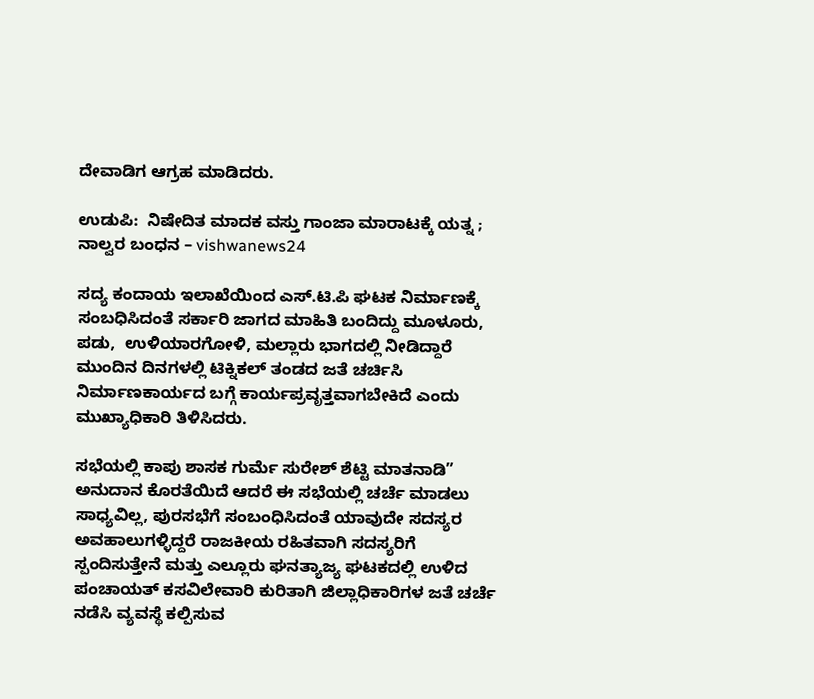ದೇವಾಡಿಗ ಆಗ್ರಹ ಮಾಡಿದರು.

ಉಡುಪಿ:  ನಿಷೇದಿತ ಮಾದಕ ವಸ್ತು ಗಾಂಜಾ ಮಾರಾಟಕ್ಕೆ ಯತ್ನ ; ನಾಲ್ವರ ಬಂಧನ – vishwanews24

ಸದ್ಯ ಕಂದಾಯ ಇಲಾಖೆಯಿಂದ ಎಸ್.ಟಿ.ಪಿ ಘಟಕ ನಿರ್ಮಾಣಕ್ಕೆ ಸಂಬಧಿಸಿದಂತೆ ಸರ್ಕಾರಿ ಜಾಗದ ಮಾಹಿತಿ ಬಂದಿದ್ದು ಮೂಳೂರು, ಪಡು,  ಉಳಿಯಾರಗೋಳಿ, ಮಲ್ಲಾರು ಭಾಗದಲ್ಲಿ ನೀಡಿದ್ದಾರೆ ಮುಂದಿನ ದಿನಗಳಲ್ಲಿ ಟಿಕ್ನಿಕಲ್ ತಂಡದ ಜತೆ ಚರ್ಚಿಸಿ ನಿರ್ಮಾಣಕಾರ್ಯದ ಬಗ್ಗೆ ಕಾರ್ಯಪ್ರವೃತ್ತವಾಗಬೇಕಿದೆ ಎಂದು ಮುಖ್ಯಾಧಿಕಾರಿ ತಿಳಿಸಿದರು.

ಸಭೆಯಲ್ಲಿ ಕಾಪು ಶಾಸಕ ಗುರ್ಮೆ ಸುರೇಶ್ ಶೆಟ್ಟಿ ಮಾತನಾಡಿ” ಅನುದಾನ ಕೊರತೆಯಿದೆ ಆದರೆ ಈ ಸಭೆಯಲ್ಲಿ ಚರ್ಚೆ ಮಾಡಲು ಸಾಧ್ಯವಿಲ್ಲ, ಪುರಸಭೆಗೆ ಸಂಬಂಧಿಸಿದಂತೆ ಯಾವುದೇ ಸದಸ್ಯರ ಅವಹಾಲುಗಳ್ಳಿದ್ದರೆ ರಾಜಕೀಯ ರಹಿತವಾಗಿ ಸದಸ್ಯರಿಗೆ ಸ್ಪಂದಿಸುತ್ತೇನೆ ಮತ್ತು ಎಲ್ಲೂರು ಘನತ್ಯಾಜ್ಯ ಘಟಕದಲ್ಲಿ ಉಳಿದ ಪಂಚಾಯತ್ ಕಸವಿಲೇವಾರಿ ಕುರಿತಾಗಿ ಜಿಲ್ಲಾಧಿಕಾರಿಗಳ ಜತೆ ಚರ್ಚೆ ನಡೆಸಿ ವ್ಯವಸ್ಥೆ ಕಲ್ಪಿಸುವ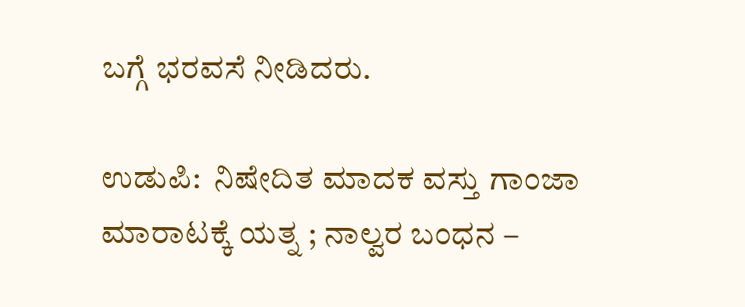ಬಗ್ಗೆ ಭರವಸೆ ನೀಡಿದರು.

ಉಡುಪಿ:  ನಿಷೇದಿತ ಮಾದಕ ವಸ್ತು ಗಾಂಜಾ ಮಾರಾಟಕ್ಕೆ ಯತ್ನ ; ನಾಲ್ವರ ಬಂಧನ –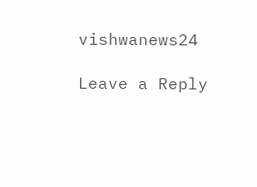vishwanews24

Leave a Reply